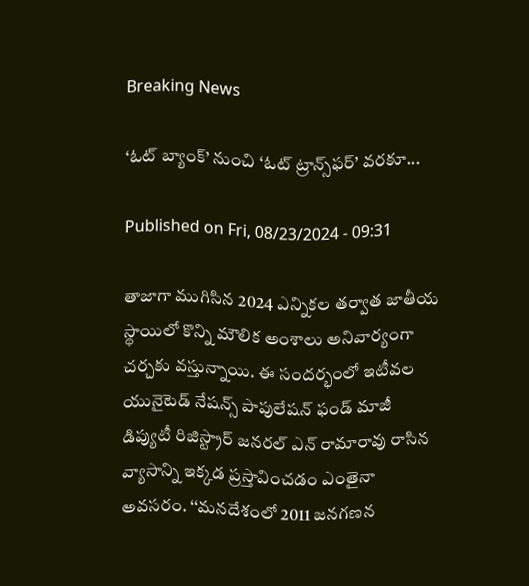Breaking News

‘ఓట్‌ బ్యాంక్‌’ నుంచి ‘ఓట్‌ ట్రాన్స్‌ఫర్‌’ వరకూ...

Published on Fri, 08/23/2024 - 09:31

తాజాగా ముగిసిన 2024 ఎన్నికల తర్వాత జాతీయ స్థాయిలో కొన్ని మౌలిక అంశాలు అనివార్యంగా చర్చకు వస్తున్నాయి. ఈ సందర్భంలో ఇటీవల యునైటెడ్‌ నేషన్స్‌ పాపులేషన్‌ ఫండ్‌ మాజీ డిప్యుటీ రిజిస్ట్రార్‌ జనరల్‌ ఎన్‌ రామారావు రాసిన వ్యాసాన్ని ఇక్కడ ప్రస్తావించడం ఎంతైనా అవసరం. ‘‘మనదేశంలో 2011 జనగణన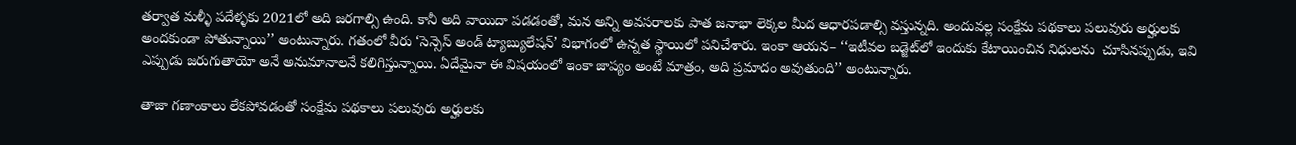తర్వాత మళ్ళీ పదేళ్ళకు 2021లో అది జరగాల్సి ఉంది. కానీ అది వాయిదా పడడంతో, మన అన్ని అవసరాలకు పాత జనాభా లెక్కల మీద ఆధారపడాల్సి వస్తున్నది. అందువల్ల సంక్షేమ పథకాలు పలువురు అర్హులకు అందకుండా పోతున్నాయి’’ అంటున్నారు. గతంలో వీరు ‘సెన్సెస్‌ అండ్‌ ట్యాబ్యులేషన్‌’ విభాగంలో ఉన్నత స్థాయిలో పనిచేశారు. ఇంకా ఆయన– ‘‘ఇటీవల బడ్జెట్‌లో ఇందుకు కేటాయించిన నిధులను  చూసినప్పుడు, ఇవి ఎప్పుడు జరుగుతాయో అనే అనుమానాలనే కలిగిస్తున్నాయి. ఏదేమైనా ఈ విషయంలో ఇంకా జాప్యం అంటే మాత్రం, అది ప్రమాదం అవుతుంది’’ అంటున్నారు.

తాజా గణాంకాలు లేకపోవడంతో సంక్షేమ పథకాలు పలువురు అర్హులకు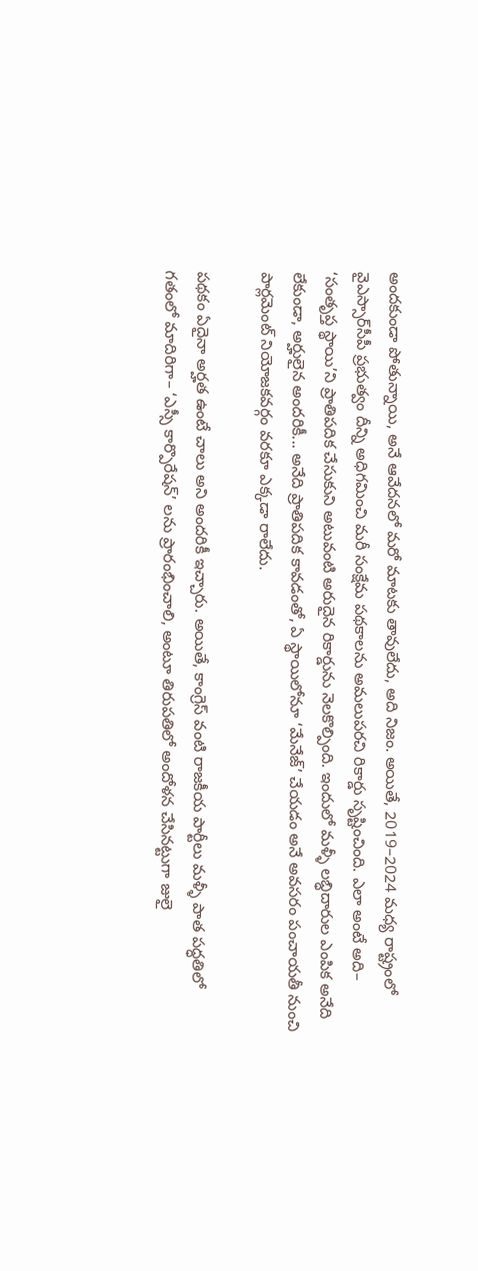అందకుండా పోతున్నాయి, అనే ఆవేదనలో మరో మాటకు తావులేదు, అది నిజం. అయితే, 2019–2024 మధ్య రాష్ట్రంలో వైఎస్సార్‌సీపీ ప్రభుత్వం దీన్ని అధిగమించి మరీ సంక్షేమ పథకాలను అమలుపరచి రికార్డు సృష్టించింది. ఎలా అంటే అది– ‘సంతృప్త స్థాయి’ని ప్రాతిపదిక చేసుకుని అటువంటి అరుదైన రికార్డును నెలకొల్పింది. ఇందులో మళ్ళీ లబ్ధిదారుల ఎంపిక అనేది లేకుండా, అర్హులైన అందరికీ... అనేది ప్రాతిపదిక కావడంతో, ఏ స్థాయిలోనూ ‘మేనేజ్‌’ చేయడం అనే అవసరం పంచాయతీ నుంచి పార్లమెంట్‌ నియోజకవర్గం వరకూ ఎక్కడా రాలేదు.

పథకం ఏదైనా అర్హత ఉంటే చాలు అని అందరికీ ఇచ్చారు. అయితే, కాంగ్రెస్‌ వంటి రాజకీయ పార్టీలు మళ్ళీ పాత పద్ధతిలో గతంలో మాదిరిగా– ‘ఎస్సీ కార్పొరేషన్‌’ లను ప్రారంభించాలి, అంటూ తిరుపతిలో అందోళన చేసినట్టుగా జులై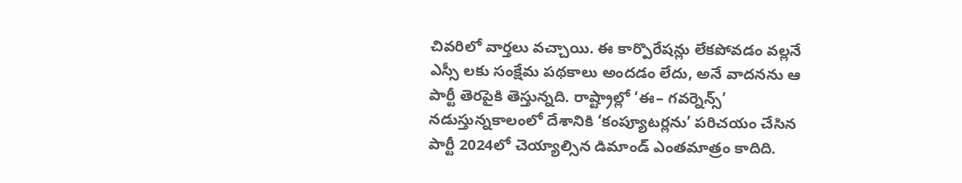చివరిలో వార్తలు వచ్చాయి. ఈ కార్పొరేషన్లు లేకపోవడం వల్లనే ఎస్సీ లకు సంక్షేమ పథకాలు అందడం లేదు, అనే వాదనను ఆ పార్టీ తెరపైకి తెస్తున్నది. రాష్ట్రాల్లో ‘ఈ– గవర్నెన్స్‌’ నడుస్తున్నకాలంలో దేశానికి ‘కంప్యూటర్లను’ పరిచయం చేసిన పార్టీ 2024లో చెయ్యాల్సిన డిమాండ్‌ ఎంతమాత్రం కాదిది.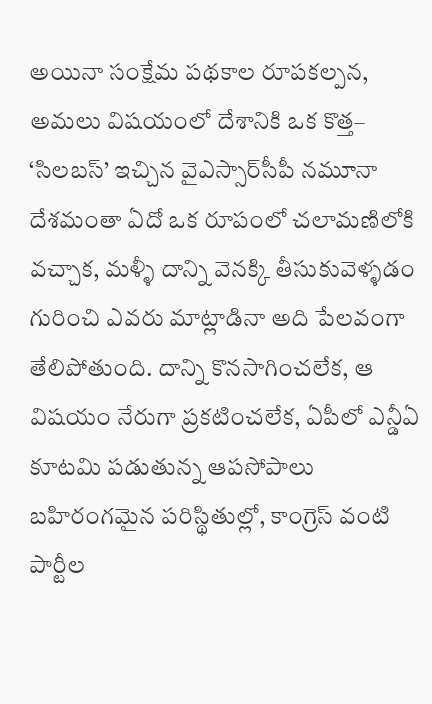అయినా సంక్షేమ పథకాల రూపకల్పన, అమలు విషయంలో దేశానికి ఒక కొత్త– ‘సిలబస్‌’ ఇచ్చిన వైఎస్సార్‌సీపీ నమూనా దేశమంతా ఏదో ఒక రూపంలో చలామణిలోకి వచ్చాక, మళ్ళీ దాన్ని వెనక్కి తీసుకువెళ్ళడం గురించి ఎవరు మాట్లాడినా అది పేలవంగా తేలిపోతుంది. దాన్ని కొనసాగించలేక, ఆ విషయం నేరుగా ప్రకటించలేక, ఏపీలో ఎన్డీఏ కూటమి పడుతున్న ఆపసోపాలు బహిరంగమైన పరిస్థితుల్లో, కాంగ్రెస్‌ వంటి పార్టీల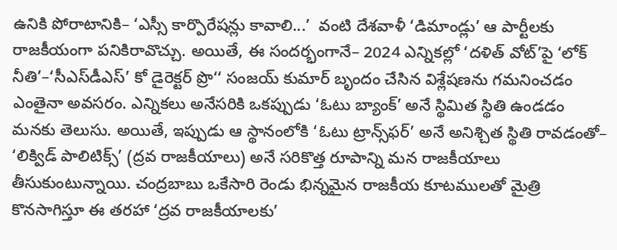ఉనికి పోరాటానికి– ‘ఎస్సీ కార్పొరేషన్లు కావాలి...’  వంటి దేశవాళీ ‘డిమాండ్లు’ ఆ పార్టీలకు రాజకీయంగా పనికిరావొచ్చు. అయితే, ఈ సందర్భంగానే– 2024 ఎన్నికల్లో ‘దళిత్‌ వోట్‌’పై ‘లోక్‌ నీతి’–‘సీఎస్‌డీఎస్‌’ కో డైరెక్టర్‌ ప్రొ‘‘ సంజయ్‌ కుమార్‌ బృందం చేసిన విశ్లేషణను గమనించడం ఎంతైనా అవసరం. ఎన్నికలు అనేసరికి ఒకప్పుడు ‘ఓటు బ్యాంక్‌’ అనే స్థిమిత స్థితి ఉండడం మనకు తెలుసు. అయితే, ఇప్పుడు ఆ స్థానంలోకి ‘ఓటు ట్రాన్స్‌ఫర్‌’ అనే అనిశ్చిత స్థితి రావడంతో– ‘లిక్విడ్‌ పాలిటిక్స్‌’ (ద్రవ రాజకీయాలు) అనే సరికొత్త రూపాన్ని మన రాజకీయాలు తీసుకుంటున్నాయి. చంద్రబాబు ఒకేసారి రెండు భిన్నమైన రాజకీయ కూటములతో మైత్రి కొనసాగిస్తూ ఈ తరహా ‘ద్రవ రాజకీయాలకు’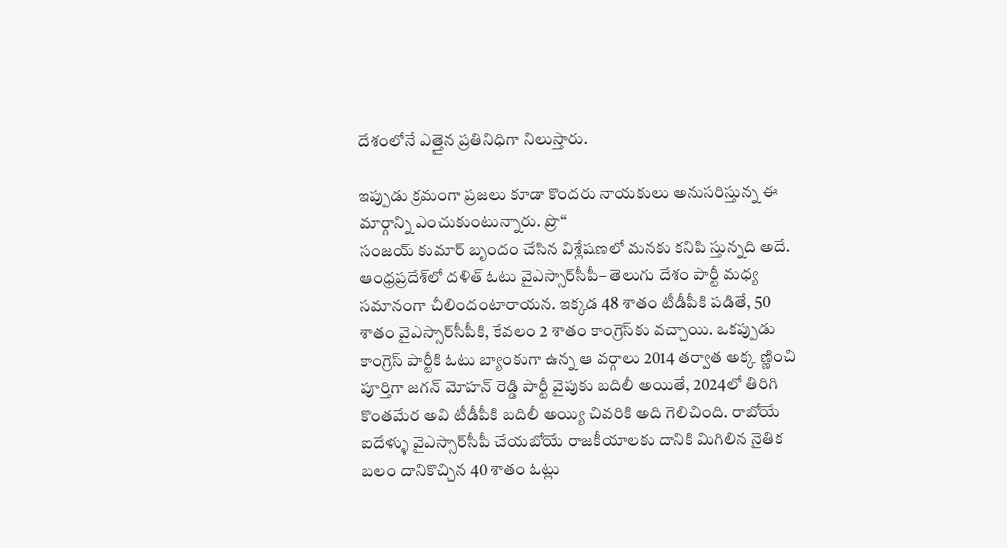దేశంలోనే ఎత్తైన ప్రతినిధిగా నిలుస్తారు.

ఇప్పుడు క్రమంగా ప్రజలు కూడా కొందరు నాయకులు అనుసరిస్తున్న ఈ మార్గాన్ని ఎంచుకుంటున్నారు. ప్రొ‘‘
సంజయ్‌ కుమార్‌ బృందం చేసిన విశ్లేషణలో మనకు కనిపి స్తున్నది అదే. ఆంధ్రప్రదేశ్‌లో దళిత్‌ ఓటు వైఎస్సార్‌సీపీ– తెలుగు దేశం పార్టీ మధ్య సమానంగా చీలిందంటారాయన. ఇక్కడ 48 శాతం టీడీపీకి పడితే, 50 శాతం వైఎస్సార్‌సీపీకి, కేవలం 2 శాతం కాంగ్రెస్‌కు వచ్చాయి. ఒకప్పుడు కాంగ్రెస్‌ పార్టీకి ఓటు బ్యాంకుగా ఉన్న ఆ వర్గాలు 2014 తర్వాత అక్క ణ్ణించి పూర్తిగా జగన్‌ మోహన్‌ రెడ్డి పార్టీ వైపుకు బదిలీ అయితే, 2024లో తిరిగి కొంతమేర అవి టీడీపీకి బదిలీ అయ్యి చివరికి అది గెలిచింది. రాబోయే ఐదేళ్ళు వైఎస్సార్‌సీపీ చేయబోయే రాజకీయాలకు దానికి మిగిలిన నైతిక బలం దానికొచ్చిన 40 శాతం ఓట్లు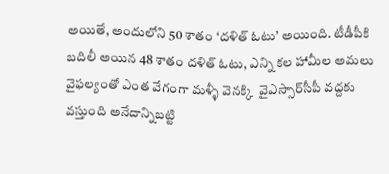అయితే, అందులోని 50 శాతం ‘దళిత్‌ ఓటు’ అయింది. టీడీపీకి బదిలీ అయిన 48 శాతం దళిత్‌ ఓటు, ఎన్ని కల హామీల అమలు వైఫల్యంతో ఎంత వేగంగా మళ్ళీ వెనక్కి  వైఎస్సార్‌సీపీ వద్దకు వస్తుంది అనేదాన్నిబట్టి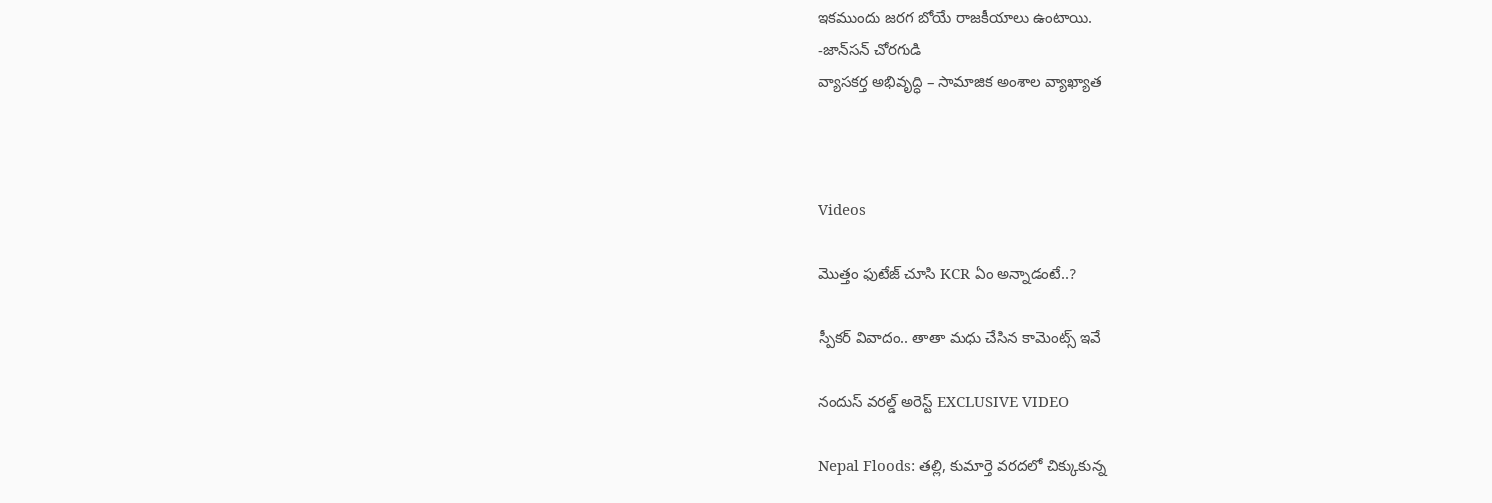ఇకముందు జరగ బోయే రాజకీయాలు ఉంటాయి.
-జాన్‌సన్‌ చోరగుడి
వ్యాసకర్త అభివృద్ధి – సామాజిక అంశాల వ్యాఖ్యాత



Videos

మొత్తం ఫుటేజ్ చూసి KCR ఏం అన్నాడంటే..?

స్పీకర్ వివాదం.. తాతా మధు చేసిన కామెంట్స్ ఇవే

నందుస్ వరల్డ్ అరెస్ట్ EXCLUSIVE VIDEO

Nepal Floods: తల్లి, కుమార్తె వరదలో చిక్కుకున్న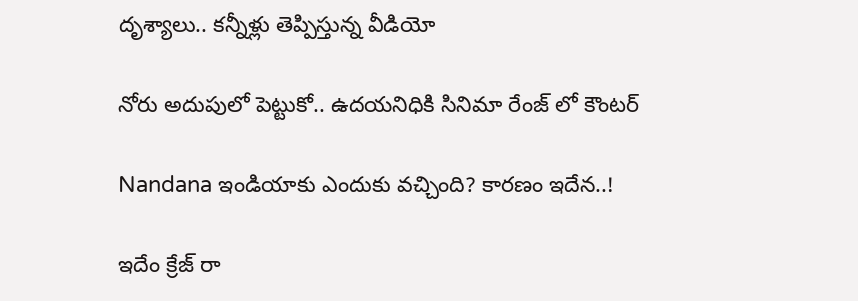దృశ్యాలు.. కన్నీళ్లు తెప్పిస్తున్న వీడియో

నోరు అదుపులో పెట్టుకో.. ఉదయనిధికి సినిమా రేంజ్ లో కౌంటర్

Nandana ఇండియాకు ఎందుకు వచ్చింది? కారణం ఇదేన..!

ఇదేం క్రేజ్ రా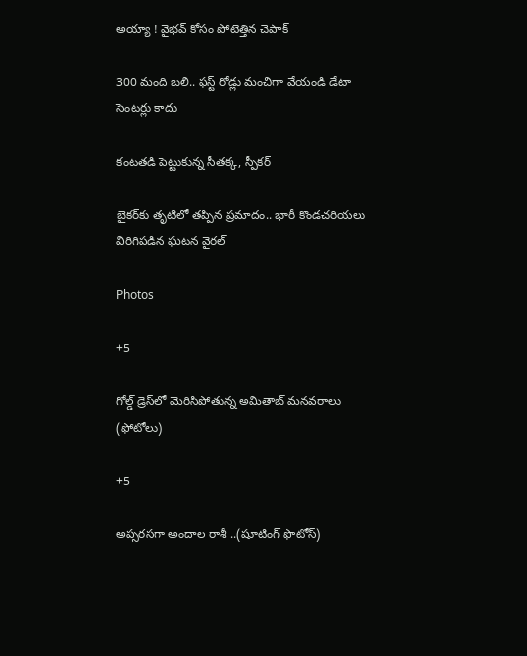అయ్యా ! వైభవ్ కోసం పోటెత్తిన చెపాక్

300 మంది బలి.. ఫస్ట్ రోడ్లు మంచిగా వేయండి డేటా సెంటర్లు కాదు

కంటతడి పెట్టుకున్న సీతక్క, స్పీకర్

బైకర్‌కు తృటిలో తప్పిన ప్రమాదం.. భారీ కొండచరియలు విరిగిపడిన ఘటన వైరల్

Photos

+5

గోల్డ్ డ్రెస్‌లో మెరిసిపోతున్న అమితాబ్ మనవరాలు (ఫోటోలు)

+5

అప్సరసగా అందాల రాశీ ..(షూటింగ్‌ ఫొటోస్‌)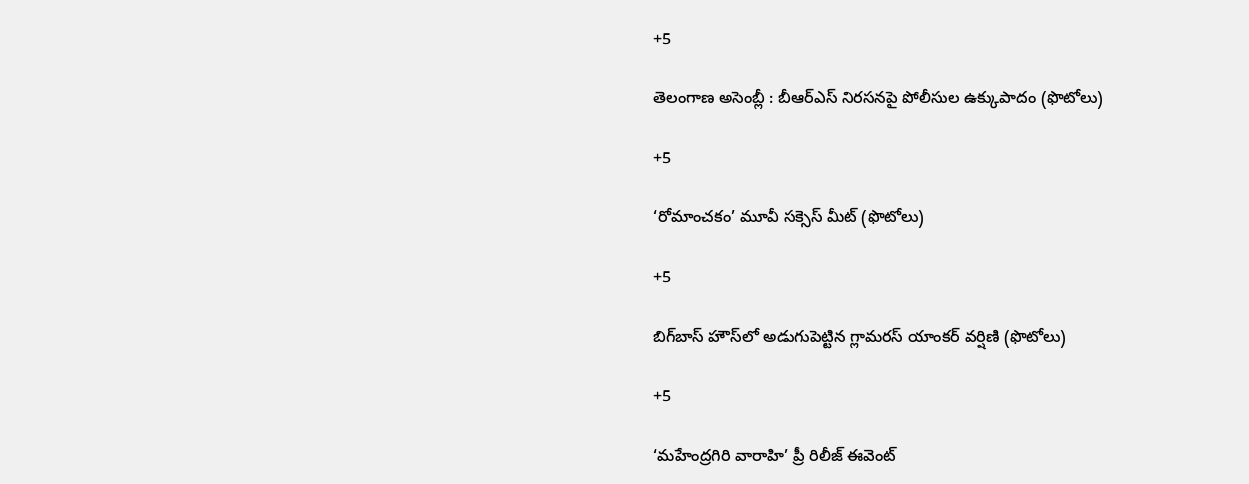+5

తెలంగాణ అసెం‍బ్లీ : బీఆర్‌ఎస్‌ నిరసనపై పోలీసుల ఉక్కుపాదం (ఫొటోలు)

+5

‘రోమాంచకం’ మూవీ సక్సెస్ మీట్ (ఫొటోలు)

+5

బిగ్‌బాస్ హౌస్‌లో అడుగుపెట్టిన గ్లామరస్ యాంకర్ వర్షిణి (ఫొటోలు)

+5

‘మహేంద్రగిరి వారాహి’ ప్రీ రిలీజ్‌ ఈవెంట్‌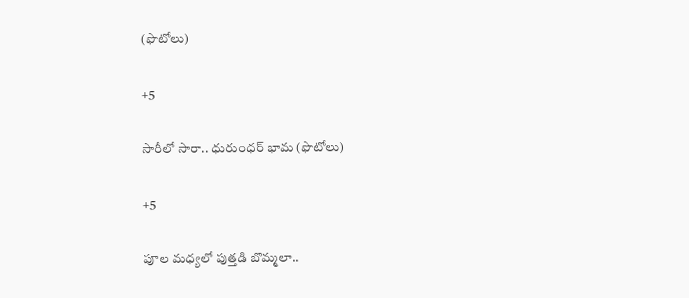(ఫొటోలు)

+5

సారీలో సారా.. ధురుంధర్‌ భామ (ఫొటోలు)

+5

పూల మధ్యలో పుత్తడి బొమ్మలా..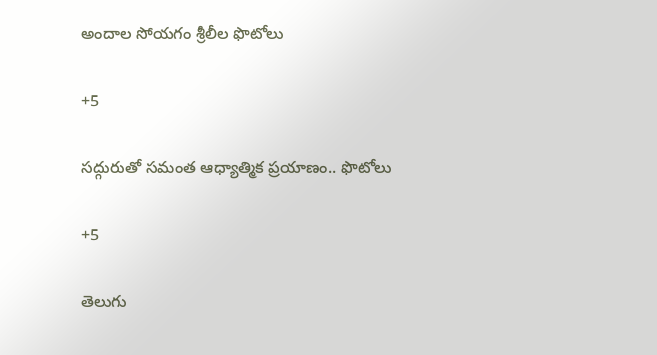అందాల సోయగం శ్రీలీల ఫొటోలు

+5

సద్గురుతో సమంత ఆధ్యాత్మిక ప్రయాణం.. ఫొటోలు

+5

తెలుగు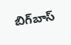బిగ్‌బాస్‌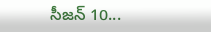సీజన్‌ 10...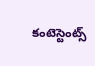కంటెస్టెంట్స్‌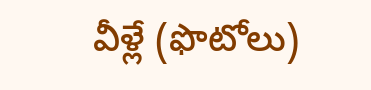వీళ్లే (ఫొటోలు)